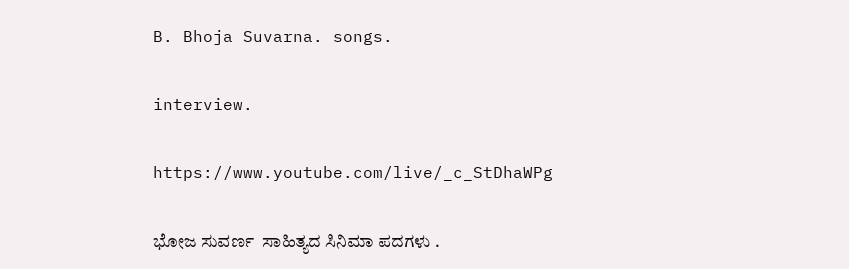B. Bhoja Suvarna. songs.

interview.

https://www.youtube.com/live/_c_StDhaWPg

ಭೋಜ ಸುವರ್ಣ  ಸಾಹಿತ್ಯದ ಸಿನಿಮಾ ಪದಗಳು .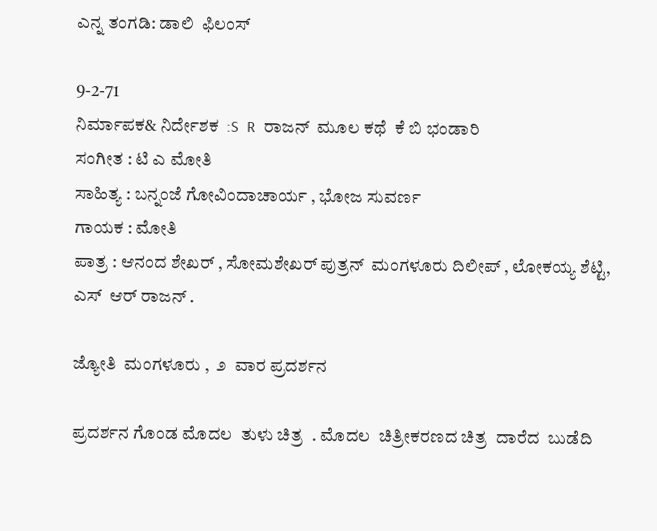ಎನ್ನ ತಂಗಡಿ: ಡಾಲಿ  ಫಿಲಂಸ್

9-2-71
ನಿರ್ಮಾಪಕ& ನಿರ್ದೇಶಕ  :S  R  ರಾಜನ್  ಮೂಲ ಕಥೆ  ಕೆ ಬಿ ಭಂಡಾರಿ
ಸಂಗೀತ : ಟಿ ಎ ಮೋತಿ
ಸಾಹಿತ್ಯ : ಬನ್ನಂಜೆ ಗೋವಿಂದಾಚಾರ್ಯ , ಭೋಜ ಸುವರ್ಣ
ಗಾಯಕ : ಮೋತಿ
ಪಾತ್ರ : ಆನಂದ ಶೇಖರ್ , ಸೋಮಶೇಖರ್ ಪುತ್ರನ್  ಮಂಗಳೂರು ದಿಲೀಪ್ , ಲೋಕಯ್ಯ ಶೆಟ್ಟಿ, ಎಸ್  ಆರ್ ರಾಜನ್ .

ಜ್ಯೋತಿ  ಮಂಗಳೂರು ,  ೨  ವಾರ ಪ್ರದರ್ಶನ

ಪ್ರದರ್ಶನ ಗೊಂಡ ಮೊದಲ  ತುಳು ಚಿತ್ರ  . ಮೊದಲ  ಚಿತ್ರೀಕರಣದ ಚಿತ್ರ  ದಾರೆದ  ಬುಡೆದಿ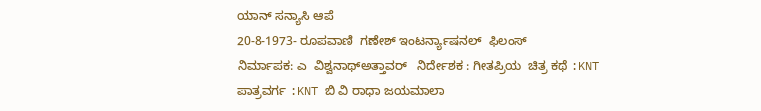ಯಾನ್ ಸನ್ಯಾಸಿ ಆಪೆ
20-8-1973- ರೂಪವಾಣಿ  ಗಣೇಶ್ ಇಂಟರ್ನ್ಯಾಷನಲ್  ಫಿಲಂಸ್
ನಿರ್ಮಾಪಕ: ಎ  ವಿಶ್ವನಾಥ್ಅತ್ತಾವರ್   ನಿರ್ದೇಶಕ : ಗೀತಪ್ರಿಯ  ಚಿತ್ರ ಕಥೆ :KNT
ಪಾತ್ರವರ್ಗ :KNT ಬಿ ವಿ ರಾಧಾ ಜಯಮಾಲಾ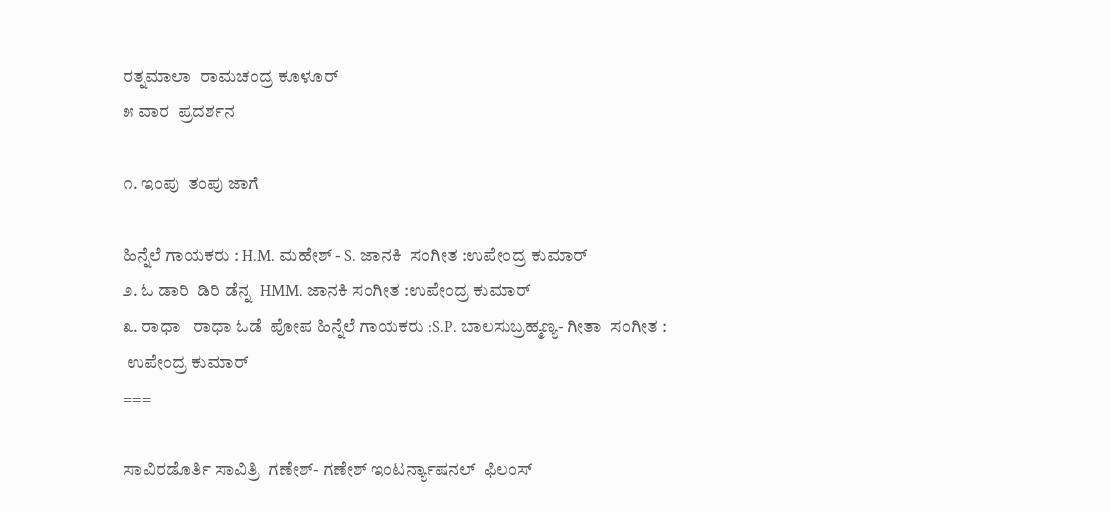ರತ್ನಮಾಲಾ  ರಾಮಚಂದ್ರ ಕೂಳೂರ್
೫ ವಾರ  ಪ್ರದರ್ಶನ

೧. ಇಂಪು  ತಂಪು ಜಾಗೆ

ಹಿನ್ನೆಲೆ ಗಾಯಕರು : H.M. ಮಹೇಶ್ - S. ಜಾನಕಿ  ಸಂಗೀತ :ಉಪೇಂದ್ರ ಕುಮಾರ್
೨. ಓ ಡಾರಿ  ಡಿರಿ ಡೆನ್ನ  HMM. ಜಾನಕಿ ಸಂಗೀತ :ಉಪೇಂದ್ರ ಕುಮಾರ್
೩. ರಾಧಾ   ರಾಧಾ ಓಡೆ  ಪೋಪ ಹಿನ್ನೆಲೆ ಗಾಯಕರು :S.P. ಬಾಲಸುಬ್ರಹ್ಮಣ್ಯ- ಗೀತಾ  ಸಂಗೀತ :
 ಉಪೇಂದ್ರ ಕುಮಾರ್
===

ಸಾವಿರಡೊರ್ತಿ ಸಾವಿತ್ರಿ  ಗಣೇಶ್- ಗಣೇಶ್ ಇಂಟರ್ನ್ಯಾಷನಲ್  ಫಿಲಂಸ್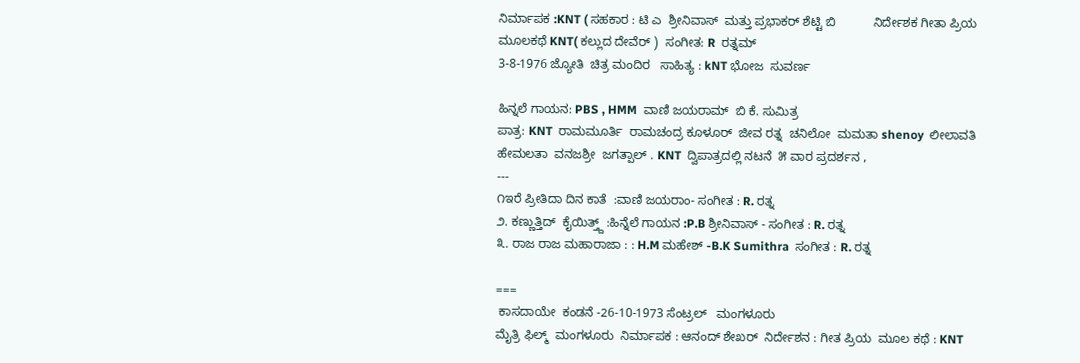ನಿರ್ಮಾಪಕ :KNT ( ಸಹಕಾರ : ಟಿ ಎ  ಶ್ರೀನಿವಾಸ್  ಮತ್ತು ಪ್ರಭಾಕರ್ ಶೆಟ್ಟಿ ಬಿ           ನಿರ್ದೇಶಕ ಗೀತಾ ಪ್ರಿಯ  ಮೂಲಕಥೆ KNT( ಕಲ್ಲುದ ದೇವೆರ್ )  ಸಂಗೀತ: R  ರತ್ನಮ್
3-8-1976 ಜ್ಯೋತಿ  ಚಿತ್ರ ಮಂದಿರ   ಸಾಹಿತ್ಯ : kNT ಭೋಜ  ಸುವರ್ಣ

ಹಿನ್ನಲೆ ಗಾಯನ: PBS , HMM  ವಾಣಿ ಜಯರಾಮ್  ಬಿ ಕೆ. ಸುಮಿತ್ರ
ಪಾತ್ರ: KNT  ರಾಮಮೂರ್ತಿ  ರಾಮಚಂದ್ರ ಕೂಳೂರ್  ಜೀವ ರತ್ನ  ಚನಿಲೋ  ಮಮತಾ shenoy  ಲೀಲಾವತಿ  ಹೇಮಲತಾ  ವನಜಶ್ರೀ  ಜಗತ್ಪಾಲ್ . KNT  ದ್ವಿಪಾತ್ರದಲ್ಲಿ ನಟನೆ  ೫ ವಾರ ಪ್ರದರ್ಶನ ,
---
೧ಇರೆ ಪ್ರೀತಿದಾ ದಿನ ಕಾತೆ  :ವಾಣಿ ಜಯರಾಂ- ಸಂಗೀತ : R. ರತ್ನ
೨. ಕಣ್ಣುತ್ತಿದ್  ಕೈಯಿತ್ತ್ದ್ :ಹಿನ್ನೆಲೆ ಗಾಯನ :P.B ಶ್ರೀನಿವಾಸ್ - ಸಂಗೀತ : R. ರತ್ನ
೩. ರಾಜ ರಾಜ ಮಹಾರಾಜಾ : : H.M ಮಹೇಶ್ -B.K Sumithra  ಸಂಗೀತ : R. ರತ್ನ

===
 ಕಾಸದಾಯೇ  ಕಂಡನೆ -26-10-1973 ಸೆಂಟ್ರಲ್   ಮಂಗಳೂರು
ಮೈತ್ರಿ ಫಿಲ್ಮ್  ಮಂಗಳೂರು  ನಿರ್ಮಾಪಕ : ಆನಂದ್ ಶೇಖರ್  ನಿರ್ದೇಶನ : ಗೀತ ಪ್ರಿಯ  ಮೂಲ ಕಥೆ : KNT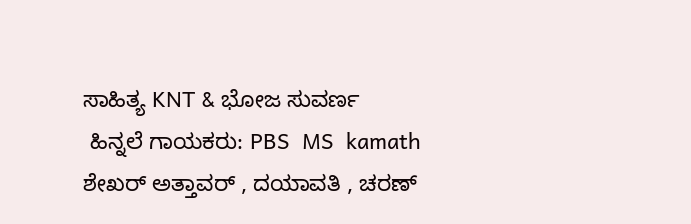ಸಾಹಿತ್ಯ KNT & ಭೋಜ ಸುವರ್ಣ
 ಹಿನ್ನಲೆ ಗಾಯಕರು: PBS  MS  kamath  ಶೇಖರ್ ಅತ್ತಾವರ್ , ದಯಾವತಿ , ಚರಣ್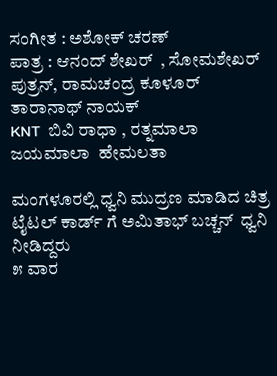ಸಂಗೀತ : ಅಶೋಕ್ ಚರಣ್
ಪಾತ್ರ : ಆನಂದ್ ಶೇಖರ್  , ಸೋಮಶೇಖರ್  ಪುತ್ರನ್, ರಾಮಚಂದ್ರ ಕೂಳೂರ್  ತಾರಾನಾಥ್ ನಾಯಕ್
KNT  ಬಿವಿ ರಾಧಾ , ರತ್ನಮಾಲಾ ಜಯಮಾಲಾ  ಹೇಮಲತಾ

ಮಂಗಳೂರಲ್ಲಿ ಧ್ವನಿ ಮುದ್ರಣ ಮಾಡಿದ ಚಿತ್ರ  ಟೈಟಲ್ ಕಾರ್ಡ್ ಗೆ ಅಮಿತಾಭ್ ಬಚ್ಚನ್  ಧ್ವನಿ ನೀಡಿದ್ದರು
೫ ವಾರ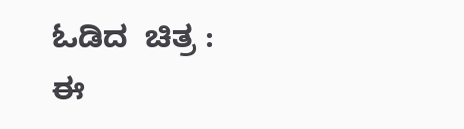ಓಡಿದ  ಚಿತ್ರ : ಈ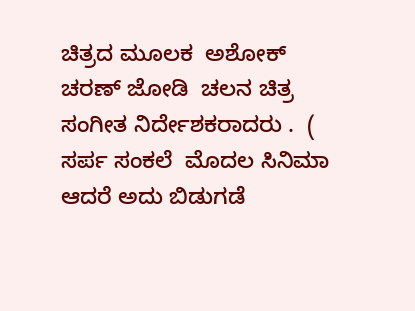ಚಿತ್ರದ ಮೂಲಕ  ಅಶೋಕ್  ಚರಣ್ ಜೋಡಿ  ಚಲನ ಚಿತ್ರ  ಸಂಗೀತ ನಿರ್ದೇಶಕರಾದರು .  ( ಸರ್ಪ ಸಂಕಲೆ  ಮೊದಲ ಸಿನಿಮಾ  ಆದರೆ ಅದು ಬಿಡುಗಡೆ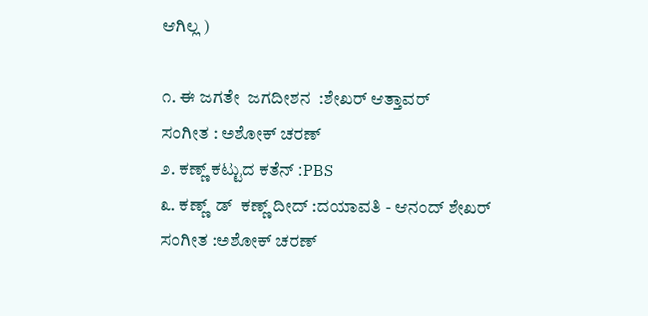ಆಗಿಲ್ಲ )

೧. ಈ ಜಗತೇ  ಜಗದೀಶನ  :ಶೇಖರ್ ಆತ್ತಾವರ್
ಸಂಗೀತ : ಅಶೋಕ್ ಚರಣ್
೨. ಕಣ್ಣ್ ಕಟ್ಟುದ ಕತೆನ್ :PBS
೩. ಕಣ್ಣ್  ಡ್  ಕಣ್ಣ್ ದೀದ್ :ದಯಾವತಿ - ಆನಂದ್ ಶೇಖರ್
ಸಂಗೀತ :ಅಶೋಕ್ ಚರಣ್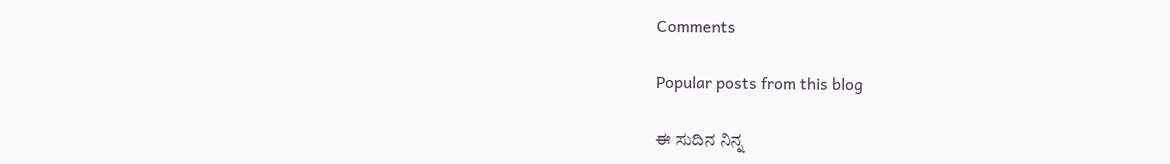Comments

Popular posts from this blog

ಈ ಸುದಿನ ನಿನ್ನ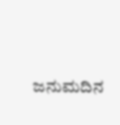ಜನುಮದಿನ